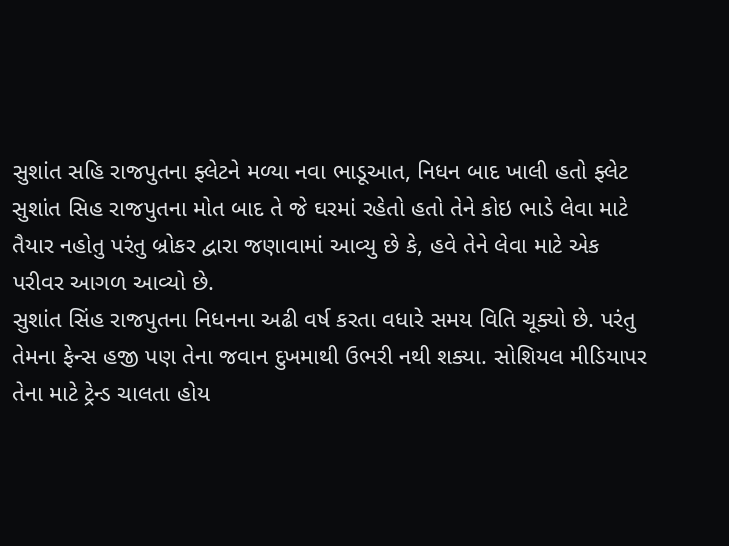સુશાંત સહિ રાજપુતના ફ્લેટને મળ્યા નવા ભાડૂઆત, નિધન બાદ ખાલી હતો ફ્લેટ
સુશાંત સિહ રાજપુતના મોત બાદ તે જે ઘરમાં રહેતો હતો તેને કોઇ ભાડે લેવા માટે તૈયાર નહોતુ પરંતુ બ્રોકર દ્વારા જણાવામાં આવ્યુ છે કે, હવે તેને લેવા માટે એક પરીવર આગળ આવ્યો છે.
સુશાંત સિંહ રાજપુતના નિધનના અઢી વર્ષ કરતા વધારે સમય વિતિ ચૂક્યો છે. પરંતુ તેમના ફેન્સ હજી પણ તેના જવાન દુખમાથી ઉભરી નથી શક્યા. સોશિયલ મીડિયાપર તેના માટે ટ્રેન્ડ ચાલતા હોય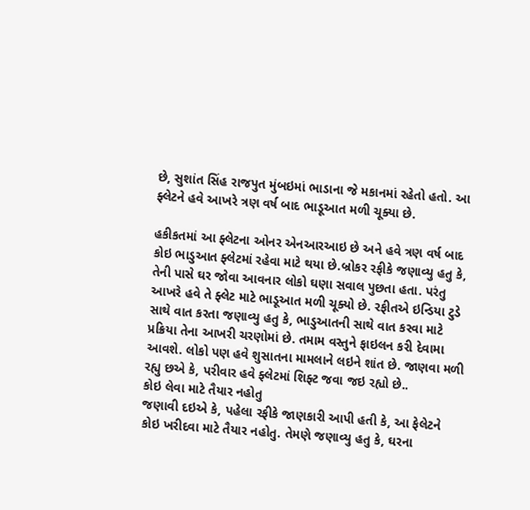છે, સુશાંત સિંહ રાજપુત મુંબઇમાં ભાડાના જે મકાનમાં રહેતો હતો. આ ફ્લેટને હવે આખરે ત્રણ વર્ષ બાદ ભાડૂઆત મળી ચૂક્યા છે.

હકીકતમાં આ ફ્લેટના ઓનર એનઆરઆઇ છે અને હવે ત્રણ વર્ષ બાદ કોઇ ભાડુઆત ફ્લેટમાં રહેવા માટે થયા છે.બ્રોકર રફીકે જણાવ્યુ હતુ કે, તેની પાસે ઘર જોવા આવનાર લોકો ઘણા સવાલ પુછતા હતા. પરંતુ આખરે હવે તે ફ્લેટ માટે ભાડૂઆત મળી ચૂક્યો છે. રફીતએ ઇન્ડિયા ટુડે સાથે વાત કરતા જણાવ્યુ હતુ કે, ભાડુઆતની સાથે વાત કરવા માટે પ્રક્રિયા તેના આખરી ચરણોમાં છે. તમામ વસ્તુને ફાઇલન કરી દેવામા આવશે. લોકો પણ હવે શુસાતના મામલાને લઇને શાંત છે. જાણવા મળી રહ્યુ છએ કે, પરીવાર હવે ફ્લેટમાં શિફ્ટ જવા જઇ રહ્યો છે..
કોઇ લેવા માટે તૈયાર નહોતુ
જણાવી દઇએ કે, પહેલા રફીકે જાણકારી આપી હતી કે, આ ફેલેટને કોઇ ખરીદવા માટે તૈયાર નહોતુ. તેમણે જણાવ્યુ હતુ કે, ઘરના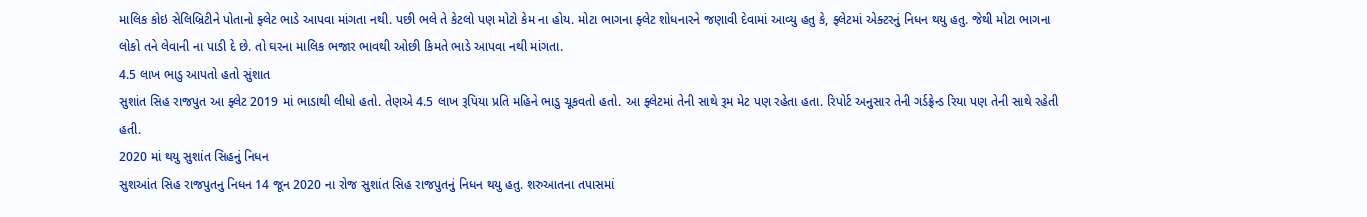માલિક કોઇ સેલિબ્રિટીને પોતાનો ફ્લેટ ભાડે આપવા માંગતા નથી. પછી ભલે તે કેટલો પણ મોટો કેમ ના હોય. મોટા ભાગના ફ્લેટ શોધનારને જણાવી દેવામાં આવ્યુ હતુ કે, ફ્લેટમાં એક્ટરનું નિધન થયુ હતુ. જેથી મોટા ભાગના લોકો તને લેવાની ના પાડી દે છે. તો ઘરના માલિક ભજાર ભાવથી ઓછી કિમતે ભાડે આપવા નથી માંગતા.
4.5 લાખ ભાડુ આપતો હતો સુંશાત
સુશાંત સિહ રાજપુત આ ફ્લેટ 2019 માં ભાડાથી લીધો હતો. તેણએ 4.5 લાખ રૂપિયા પ્રતિ મહિને ભાડુ ચૂકવતો હતો. આ ફ્લેટમાં તેની સાથે રૂમ મેટ પણ રહેતા હતા. રિપોર્ટ અનુસાર તેની ગર્ડફ્રેન્ડ રિયા પણ તેની સાથે રહેતી હતી.
2020 માં થયુ સુશાંત સિહનું નિધન
સુશઆંત સિહ રાજપુતનુ નિધન 14 જૂન 2020 ના રોજ સુશાંત સિહ રાજપુતનું નિધન થયુ હતુ. શરુઆતના તપાસમાં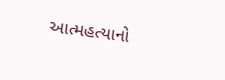આત્મહત્યાનો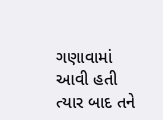ગણાવામાં આવી હતી ત્યાર બાદ તને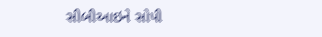સીબીઆઇને સોપી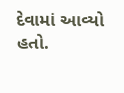દેવામાં આવ્યો હતો.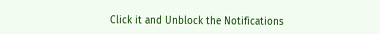Click it and Unblock the Notifications